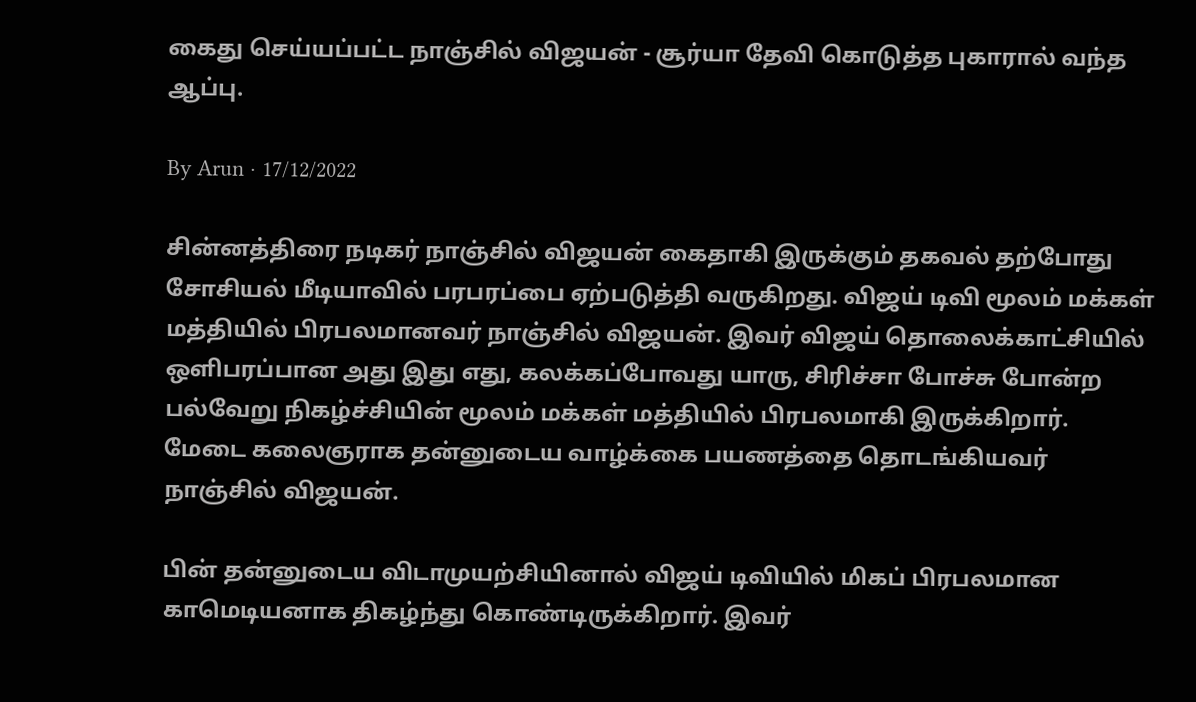கைது செய்யப்பட்ட நாஞ்சில் விஜயன் - சூர்யா தேவி கொடுத்த புகாரால் வந்த ஆப்பு.

By Arun · 17/12/2022

சின்னத்திரை நடிகர் நாஞ்சில் விஜயன் கைதாகி இருக்கும் தகவல் தற்போது சோசியல் மீடியாவில் பரபரப்பை ஏற்படுத்தி வருகிறது. விஜய் டிவி மூலம் மக்கள் மத்தியில் பிரபலமானவர் நாஞ்சில் விஜயன். இவர் விஜய் தொலைக்காட்சியில் ஒளிபரப்பான அது இது எது, கலக்கப்போவது யாரு, சிரிச்சா போச்சு போன்ற பல்வேறு நிகழ்ச்சியின் மூலம் மக்கள் மத்தியில் பிரபலமாகி இருக்கிறார். மேடை கலைஞராக தன்னுடைய வாழ்க்கை பயணத்தை தொடங்கியவர் நாஞ்சில் விஜயன்.

பின் தன்னுடைய விடாமுயற்சியினால் விஜய் டிவியில் மிகப் பிரபலமான காமெடியனாக திகழ்ந்து கொண்டிருக்கிறார். இவர்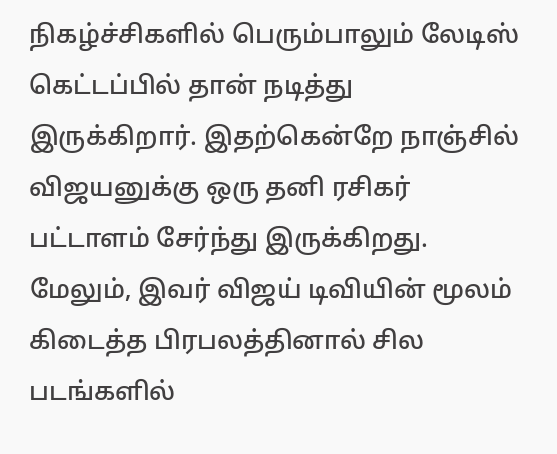நிகழ்ச்சிகளில் பெரும்பாலும் லேடிஸ் கெட்டப்பில் தான் நடித்து இருக்கிறார். இதற்கென்றே நாஞ்சில் விஜயனுக்கு ஒரு தனி ரசிகர் பட்டாளம் சேர்ந்து இருக்கிறது. மேலும், இவர் விஜய் டிவியின் மூலம் கிடைத்த பிரபலத்தினால் சில படங்களில்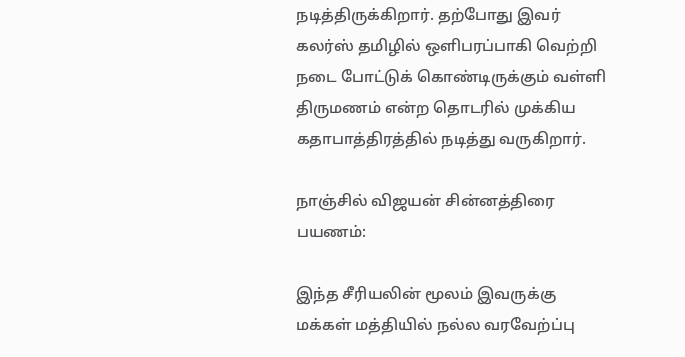நடித்திருக்கிறார். தற்போது இவர் கலர்ஸ் தமிழில் ஒளிபரப்பாகி வெற்றி நடை போட்டுக் கொண்டிருக்கும் வள்ளி திருமணம் என்ற தொடரில் முக்கிய கதாபாத்திரத்தில் நடித்து வருகிறார்.

நாஞ்சில் விஜயன் சின்னத்திரை பயணம்:

இந்த சீரியலின் மூலம் இவருக்கு மக்கள் மத்தியில் நல்ல வரவேற்ப்பு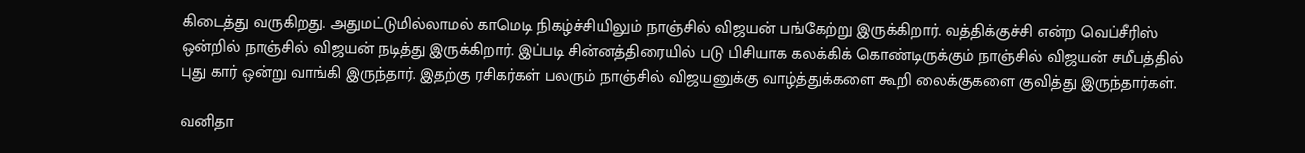கிடைத்து வருகிறது. அதுமட்டுமில்லாமல் காமெடி நிகழ்ச்சியிலும் நாஞ்சில் விஜயன் பங்கேற்று இருக்கிறார். வத்திக்குச்சி என்ற வெப்சீரிஸ் ஒன்றில் நாஞ்சில் விஜயன் நடித்து இருக்கிறார். இப்படி சின்னத்திரையில் படு பிசியாக கலக்கிக் கொண்டிருக்கும் நாஞ்சில் விஜயன் சமீபத்தில் புது கார் ஒன்று வாங்கி இருந்தார். இதற்கு ரசிகர்கள் பலரும் நாஞ்சில் விஜயனுக்கு வாழ்த்துக்களை கூறி லைக்குகளை குவித்து இருந்தார்கள்.

வனிதா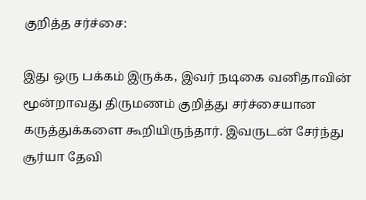குறித்த சர்ச்சை:

இது ஒரு பக்கம் இருக்க, இவர் நடிகை வனிதாவின் மூன்றாவது திருமணம் குறித்து சர்ச்சையான கருத்துக்களை கூறியிருந்தார். இவருடன் சேர்ந்து சூர்யா தேவி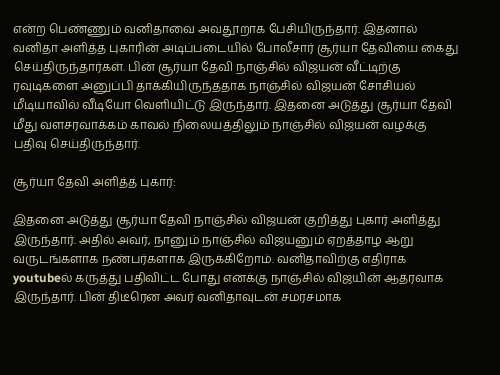என்ற பெண்ணும் வனிதாவை அவதூறாக பேசியிருந்தார். இதனால் வனிதா அளித்த புகாரின் அடிப்படையில் போலீசார் சூர்யா தேவியை கைது செய்திருந்தார்கள். பின் சூர்யா தேவி நாஞ்சில் விஜயன் வீட்டிற்கு ரவுடிகளை அனுப்பி தாக்கியிருந்ததாக நாஞ்சில் விஜயன் சோசியல் மீடியாவில் வீடியோ வெளியிட்டு இருந்தார். இதனை அடுத்து சூர்யா தேவி மீது வளசரவாக்கம் காவல் நிலையத்திலும் நாஞ்சில் விஜயன் வழக்கு பதிவு செய்திருந்தார்.

சூர்யா தேவி அளித்த புகார்:

இதனை அடுத்து சூர்யா தேவி நாஞ்சில் விஜயன் குறித்து புகார் அளித்து இருந்தார். அதில் அவர், நானும் நாஞ்சில் விஜயனும் ஏறத்தாழ ஆறு வருடங்களாக நண்பர்களாக இருக்கிறோம். வனிதாவிற்கு எதிராக youtubeல் கருத்து பதிவிட்ட போது எனக்கு நாஞ்சில் விஜயின் ஆதரவாக இருந்தார். பின் திடீரென அவர் வனிதாவுடன் சமரசமாக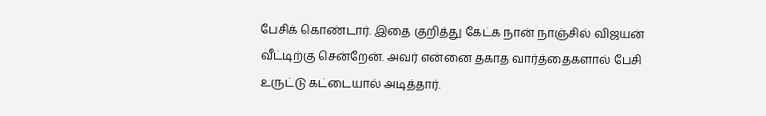பேசிக் கொண்டார். இதை குறித்து கேட்க நான் நாஞ்சில் விஜயன் வீட்டிற்கு சென்றேன். அவர் என்னை தகாத வார்த்தைகளால் பேசி உருட்டு கட்டையால் அடித்தார்.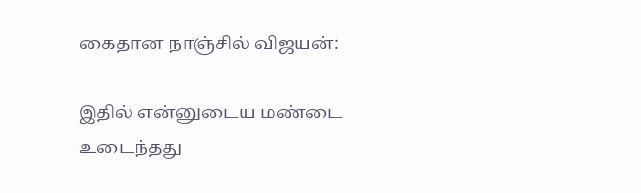கைதான நாஞ்சில் விஜயன்:

இதில் என்னுடைய மண்டை உடைந்தது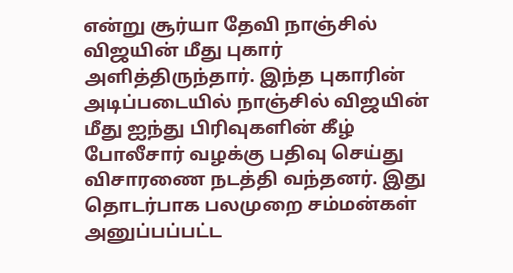என்று சூர்யா தேவி நாஞ்சில் விஜயின் மீது புகார் அளித்திருந்தார். இந்த புகாரின் அடிப்படையில் நாஞ்சில் விஜயின் மீது ஐந்து பிரிவுகளின் கீழ் போலீசார் வழக்கு பதிவு செய்து விசாரணை நடத்தி வந்தனர். இது தொடர்பாக பலமுறை சம்மன்கள் அனுப்பப்பட்ட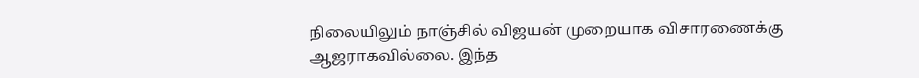நிலையிலும் நாஞ்சில் விஜயன் முறையாக விசாரணைக்கு ஆஜராகவில்லை. இந்த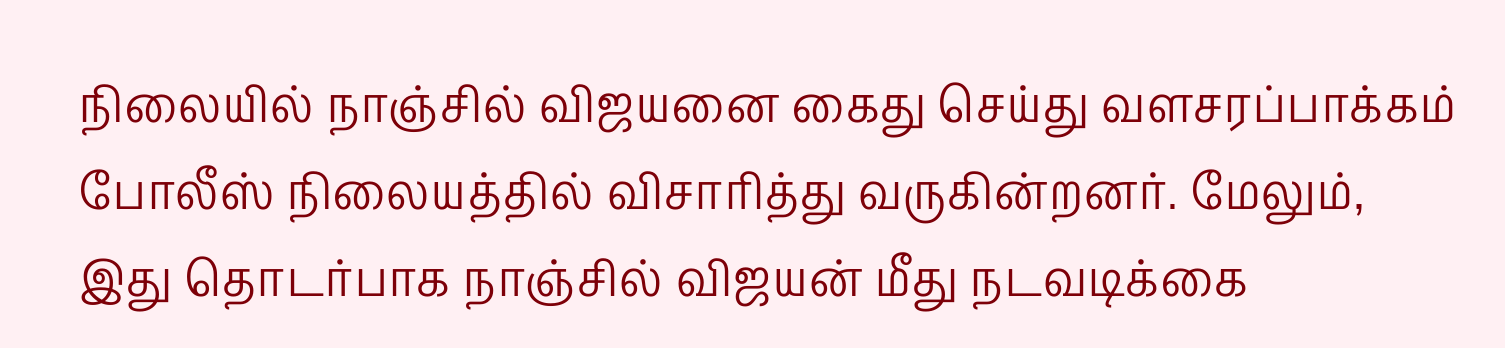நிலையில் நாஞ்சில் விஜயனை கைது செய்து வளசரப்பாக்கம் போலீஸ் நிலையத்தில் விசாரித்து வருகின்றனர். மேலும், இது தொடர்பாக நாஞ்சில் விஜயன் மீது நடவடிக்கை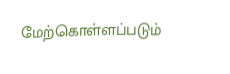மேற்கொள்ளப்படும்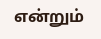என்றும்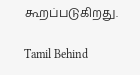கூறப்படுகிறது.

Tamil Behind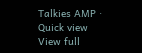Talkies AMP · Quick view
View full